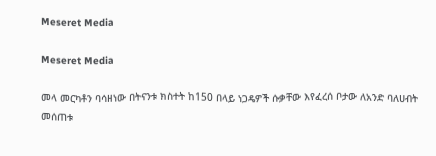Meseret Media

Meseret Media

መላ መርካቶን ባሳዘነው በትናንቱ ክስተት ከ150 በላይ ነጋዴዎች ሱቃቸው እየፈረሰ ቦታው ለአንድ ባለሀብት መሰጠቱ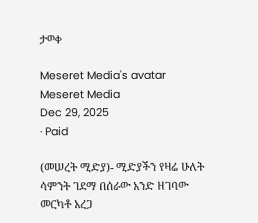ታወቀ

Meseret Media's avatar
Meseret Media
Dec 29, 2025
∙ Paid

(መሠረት ሚድያ)- ሚድያችን የዛሬ ሁለት ሳምንት ገደማ በሰራው አንድ ዘገባው መርካቶ አረጋ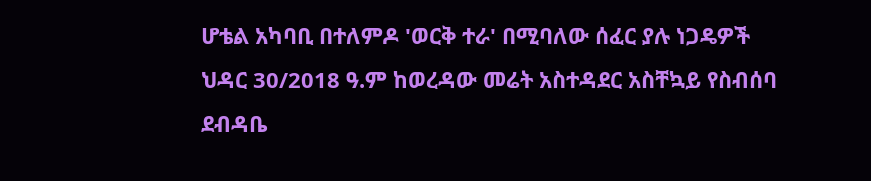ሆቴል አካባቢ በተለምዶ 'ወርቅ ተራ' በሚባለው ሰፈር ያሉ ነጋዴዎች ህዳር 30/2018 ዓ.ም ከወረዳው መሬት አስተዳደር አስቸኳይ የስብሰባ ደብዳቤ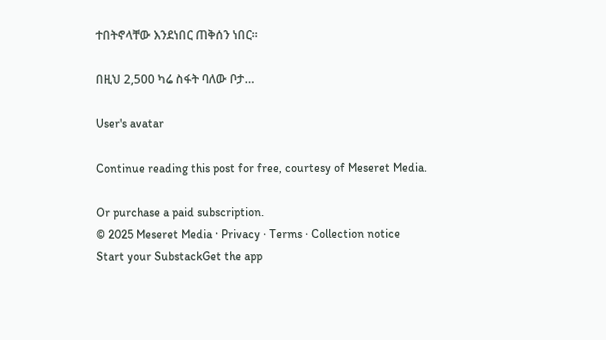ተበትኖላቸው እንደነበር ጠቅሰን ነበር።

በዚህ 2,500 ካሬ ስፋት ባለው ቦታ…

User's avatar

Continue reading this post for free, courtesy of Meseret Media.

Or purchase a paid subscription.
© 2025 Meseret Media · Privacy ∙ Terms ∙ Collection notice
Start your SubstackGet the app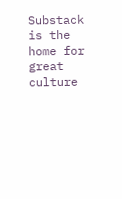Substack is the home for great culture